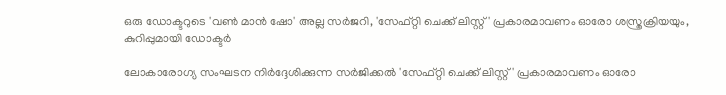ഒരു ഡോക്ടറുടെ 'വൺ മാൻ ഷോ' അല്ല സർജറി, 'സേഫ്റ്റി ചെക്ക് ലിസ്റ്റ്' പ്രകാരമാവണം ഓരോ ശസ്ത്രക്രിയയും, കുറിപ്പുമായി ഡോക്ടർ

ലോകാരോഗ്യ സംഘടന നിർദ്ദേശിക്കുന്ന സർജിക്കൽ 'സേഫ്റ്റി ചെക്ക് ലിസ്റ്റ്' പ്രകാരമാവണം ഓരോ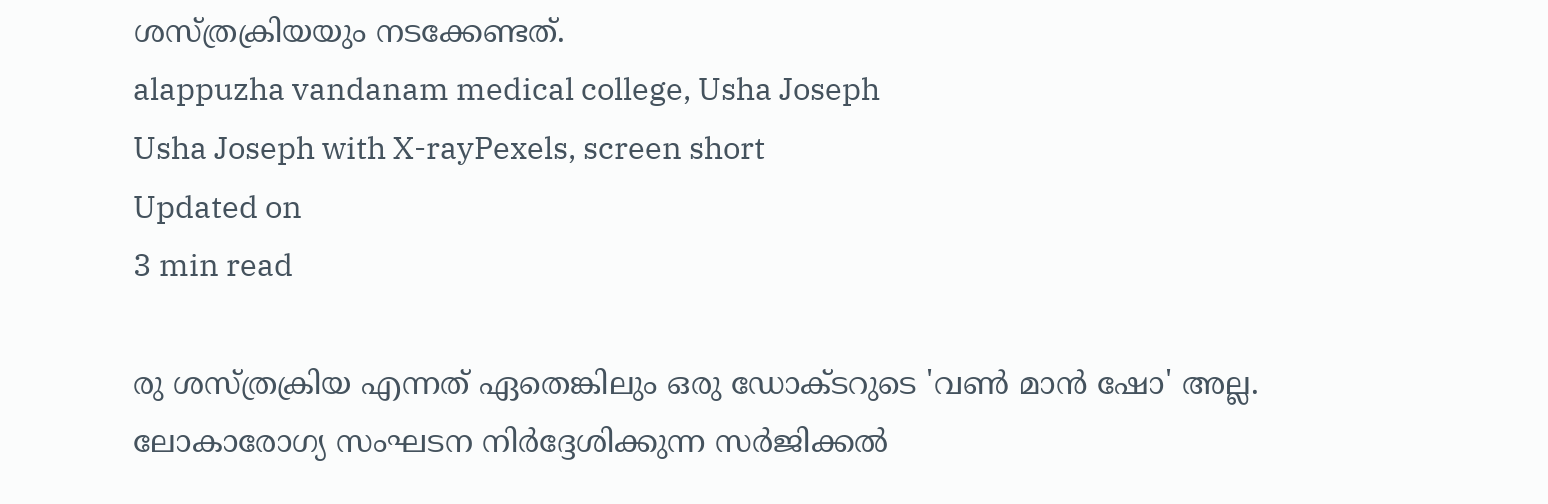ശസ്ത്രക്രിയയും നടക്കേണ്ടത്.
alappuzha vandanam medical college, Usha Joseph
Usha Joseph with X-rayPexels, screen short
Updated on
3 min read

രു ശസ്ത്രക്രിയ എന്നത് ഏതെങ്കിലും ഒരു ഡോക്ടറുടെ 'വൺ മാൻ ഷോ' അല്ല. ലോകാരോഗ്യ സംഘടന നിർദ്ദേശിക്കുന്ന സർജിക്കൽ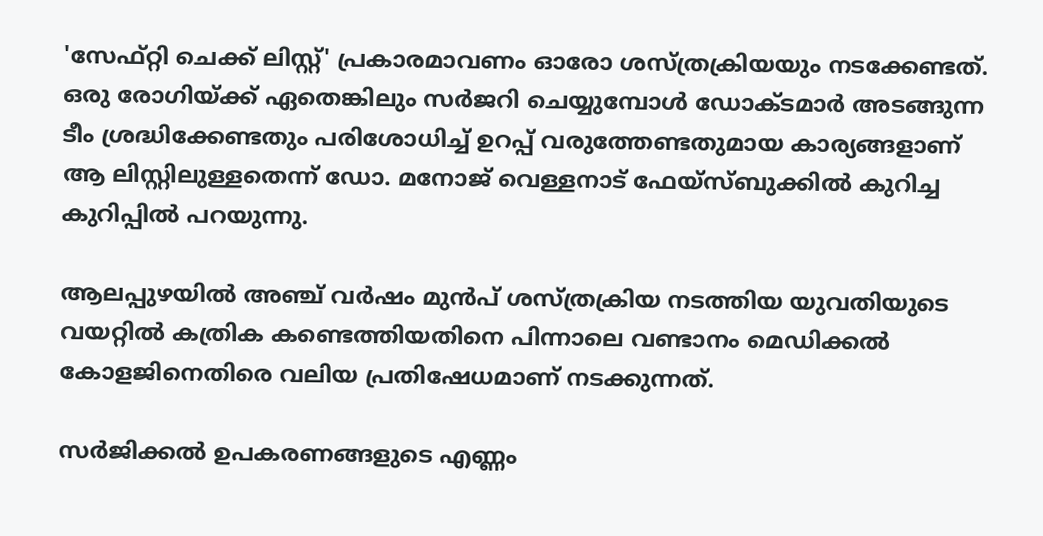'സേഫ്റ്റി ചെക്ക് ലിസ്റ്റ്' പ്രകാരമാവണം ഓരോ ശസ്ത്രക്രിയയും നടക്കേണ്ടത്. ഒരു രോഗിയ്ക്ക് ഏതെങ്കിലും സർജറി ചെയ്യുമ്പോൾ ഡോക്ടമാർ അടങ്ങുന്ന ടീം ശ്രദ്ധിക്കേണ്ടതും പരിശോധിച്ച് ഉറപ്പ് വരുത്തേണ്ടതുമായ കാര്യങ്ങളാണ് ആ ലിസ്റ്റിലുള്ളതെന്ന് ഡോ. മനോജ് വെള്ളനാട് ഫേയ്സ്ബുക്കിൽ കുറിച്ച കുറിപ്പിൽ പറയുന്നു.

ആലപ്പുഴയിൽ അഞ്ച് വർഷം മുൻപ് ശസ്ത്രക്രിയ നടത്തിയ യുവതിയുടെ വയറ്റിൽ കത്രിക കണ്ടെത്തിയതിനെ പിന്നാലെ വണ്ടാനം മെഡിക്കൽ കോളജിനെതിരെ വലിയ പ്രതിഷേധമാണ് നടക്കുന്നത്.

സർജിക്കൽ ഉപകരണങ്ങളുടെ എണ്ണം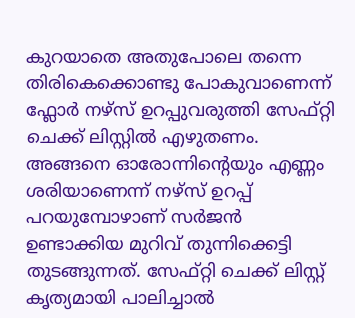കുറയാതെ അതുപോലെ തന്നെ തിരികെക്കൊണ്ടു പോകുവാണെന്ന് ഫ്ലോർ നഴ്സ് ഉറപ്പുവരുത്തി സേഫ്റ്റി ചെക്ക് ലിസ്റ്റിൽ എഴുതണം. അങ്ങനെ ഓരോന്നിൻ്റെയും എണ്ണം ശരിയാണെന്ന് നഴ്‌സ് ഉറപ്പ് പറയുമ്പോഴാണ് സർജൻ ഉണ്ടാക്കിയ മുറിവ് തുന്നിക്കെട്ടി തുടങ്ങുന്നത്. സേഫ്റ്റി ചെക്ക് ലിസ്റ്റ് കൃത്യമായി പാലിച്ചാൽ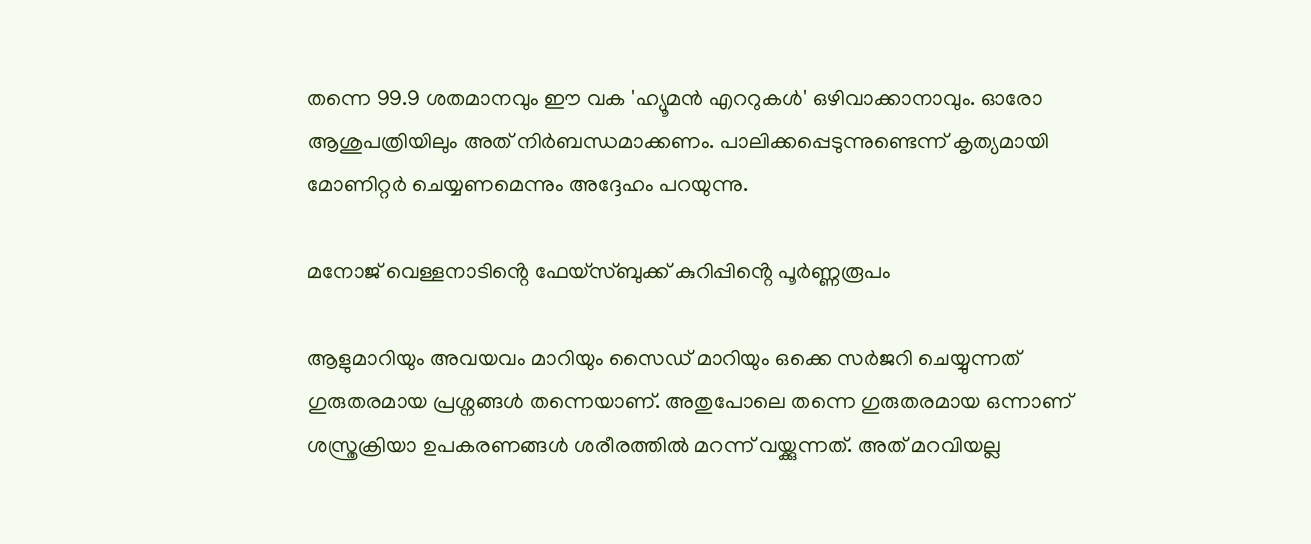തന്നെ 99.9 ശതമാനവും ഈ വക 'ഹ്യൂമൻ എററുകൾ' ഒഴിവാക്കാനാവും. ഓരോ ആശുപത്രിയിലും അത് നിർബന്ധമാക്കണം. പാലിക്കപ്പെടുന്നുണ്ടെന്ന് കൃത്യമായി മോണിറ്റർ ചെയ്യണമെന്നും അദ്ദേഹം പറയുന്നു.

മനോജ് വെള്ളനാടിൻ്റെ ഫേയ്സ്ബുക്ക് കുറിപ്പിൻ്റെ പൂർണ്ണരൂപം

ആളുമാറിയും അവയവം മാറിയും സൈഡ് മാറിയും ഒക്കെ സർജറി ചെയ്യുന്നത് ഗുരുതരമായ പ്രശ്നങ്ങൾ തന്നെയാണ്. അതുപോലെ തന്നെ ഗുരുതരമായ ഒന്നാണ് ശസ്ത്രക്രിയാ ഉപകരണങ്ങൾ ശരീരത്തിൽ മറന്ന് വയ്ക്കുന്നത്. അത് മറവിയല്ല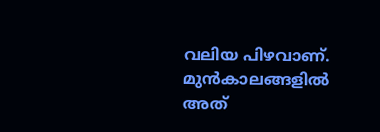വലിയ പിഴവാണ്. മുൻകാലങ്ങളിൽ അത്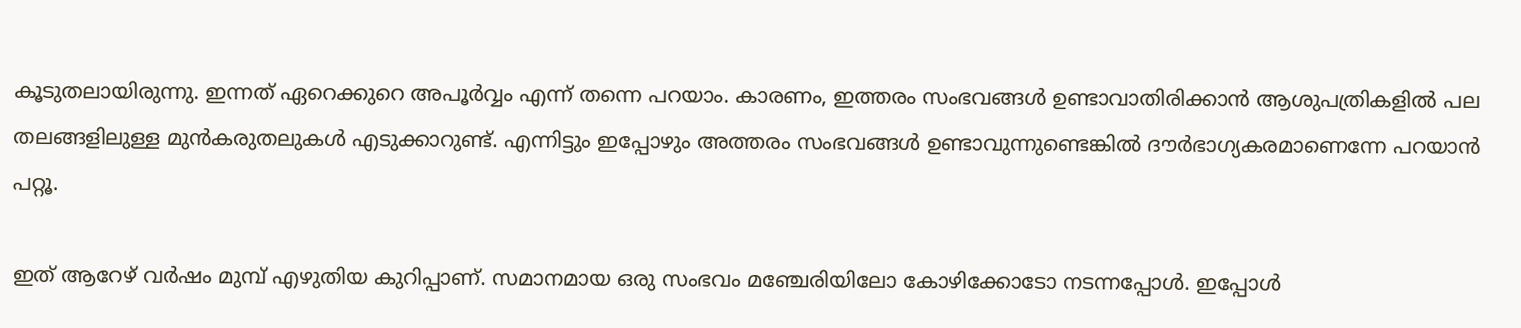കൂടുതലായിരുന്നു. ഇന്നത് ഏറെക്കുറെ അപൂർവ്വം എന്ന് തന്നെ പറയാം. കാരണം, ഇത്തരം സംഭവങ്ങൾ ഉണ്ടാവാതിരിക്കാൻ ആശുപത്രികളിൽ പല തലങ്ങളിലുള്ള മുൻകരുതലുകൾ എടുക്കാറുണ്ട്. എന്നിട്ടും ഇപ്പോഴും അത്തരം സംഭവങ്ങൾ ഉണ്ടാവുന്നുണ്ടെങ്കിൽ ദൗർഭാഗ്യകരമാണെന്നേ പറയാൻ പറ്റൂ.

ഇത് ആറേഴ് വർഷം മുമ്പ് എഴുതിയ കുറിപ്പാണ്. സമാനമായ ഒരു സംഭവം മഞ്ചേരിയിലോ കോഴിക്കോടോ നടന്നപ്പോൾ. ഇപ്പോൾ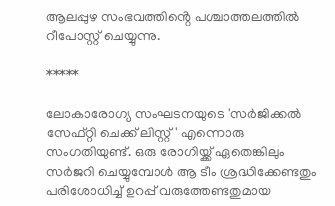ആലപ്പുഴ സംഭവത്തിൻ്റെ പശ്ചാത്തലത്തിൽ റീപോസ്റ്റ് ചെയ്യുന്നു.

*****

ലോകാരോഗ്യ സംഘടനയുടെ 'സർജിക്കൽ സേഫ്റ്റി ചെക്ക് ലിസ്റ്റ്' എന്നൊരു സംഗതിയുണ്ട്. ഒരു രോഗിയ്ക്ക് ഏതെങ്കിലും സർജറി ചെയ്യുമ്പോൾ ആ ടീം ശ്രദ്ധിക്കേണ്ടതും പരിശോധിച്ച് ഉറപ്പ് വരുത്തേണ്ടതുമായ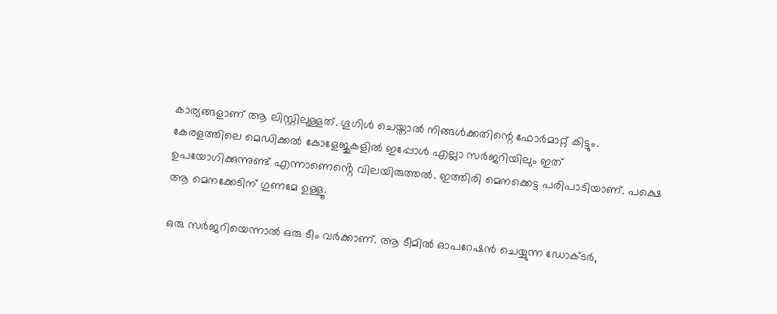കാര്യങ്ങളാണ് ആ ലിസ്റ്റിലുള്ളത്. ഗൂഗിൾ ചെയ്താൽ നിങ്ങൾക്കതിന്റെ ഫോർമാറ്റ് കിട്ടും. കേരളത്തിലെ മെഡിക്കൽ കോളേജുകളിൽ ഇപ്പോൾ എല്ലാ സർജറിയിലും ഇത് ഉപയോഗിക്കുന്നുണ്ട് എന്നാണെൻ്റെ വിലയിരുത്തൽ. ഇത്തിരി മെനക്കെട്ട പരിപാടിയാണ്. പക്ഷെ ആ മെനക്കേടിന് ഗുണമേ ഉള്ളൂ.

ഒരു സർജറിയെന്നാൽ ഒരു ടീം വർക്കാണ്. ആ ടീമിൽ ഓപറേഷൻ ചെയ്യുന്ന ഡോക്ടർ,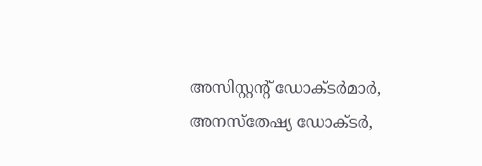അസിസ്റ്റന്റ് ഡോക്ടർമാർ, അനസ്തേഷ്യ ഡോക്ടർ,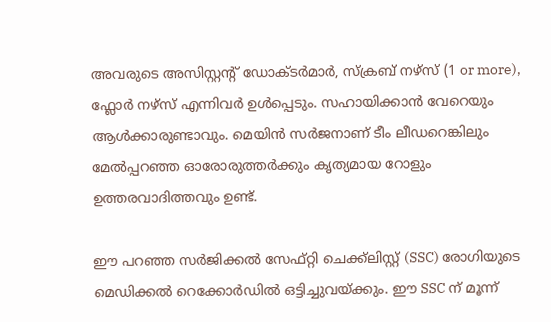അവരുടെ അസിസ്റ്റന്റ് ഡോക്ടർമാർ, സ്ക്രബ് നഴ്സ് (1 or more), ഫ്ലോർ നഴ്‌സ് എന്നിവർ ഉൾപ്പെടും. സഹായിക്കാൻ വേറെയും ആൾക്കാരുണ്ടാവും. മെയിൻ സർജനാണ് ടീം ലീഡറെങ്കിലും മേൽപ്പറഞ്ഞ ഓരോരുത്തർക്കും കൃത്യമായ റോളും ഉത്തരവാദിത്തവും ഉണ്ട്.

ഈ പറഞ്ഞ സർജിക്കൽ സേഫ്റ്റി ചെക്ക്ലിസ്റ്റ് (SSC) രോഗിയുടെ മെഡിക്കൽ റെക്കോർഡിൽ ഒട്ടിച്ചുവയ്ക്കും. ഈ SSC ന് മൂന്ന്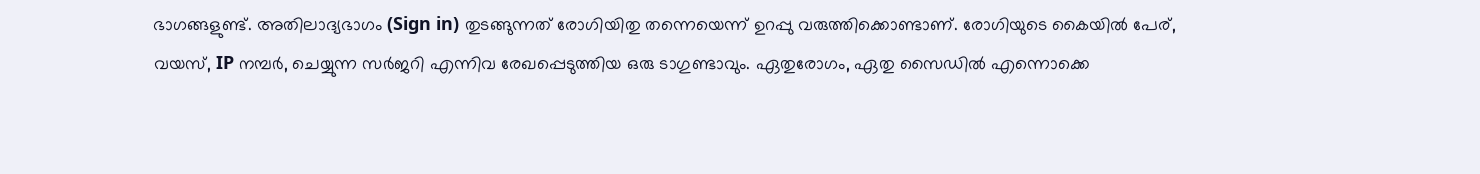ഭാഗങ്ങളുണ്ട്. അതിലാദ്യഭാഗം (Sign in) തുടങ്ങുന്നത് രോഗിയിതു തന്നെയെന്ന് ഉറപ്പു വരുത്തിക്കൊണ്ടാണ്. രോഗിയുടെ കൈയിൽ പേര്, വയസ്, IP നമ്പർ, ചെയ്യുന്ന സർജറി എന്നിവ രേഖപ്പെടുത്തിയ ഒരു ടാഗുണ്ടാവും. ഏതുരോഗം, ഏതു സൈഡിൽ എന്നൊക്കെ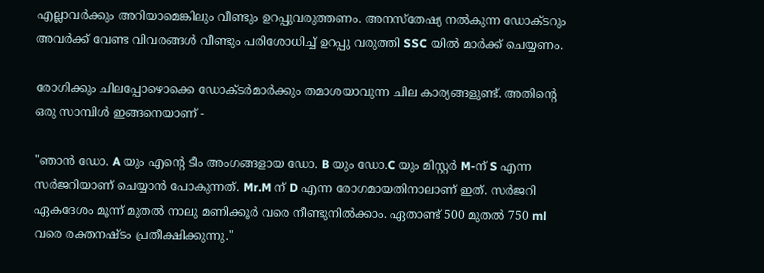എല്ലാവർക്കും അറിയാമെങ്കിലും വീണ്ടും ഉറപ്പുവരുത്തണം. അനസ്തേഷ്യ നൽകുന്ന ഡോക്ടറും അവർക്ക് വേണ്ട വിവരങ്ങൾ വീണ്ടും പരിശോധിച്ച് ഉറപ്പു വരുത്തി SSC യിൽ മാർക്ക് ചെയ്യണം.

രോഗിക്കും ചിലപ്പോഴൊക്കെ ഡോക്ടർമാർക്കും തമാശയാവുന്ന ചില കാര്യങ്ങളുണ്ട്. അതിന്റെ ഒരു സാമ്പിൾ ഇങ്ങനെയാണ് -

"ഞാൻ ഡോ. A യും എന്റെ ടീം അംഗങ്ങളായ ഡോ. B യും ഡോ.C യും മിസ്റ്റർ M-ന് S എന്ന സർജറിയാണ് ചെയ്യാൻ പോകുന്നത്. Mr.M ന് D എന്ന രോഗമായതിനാലാണ് ഇത്. സർജറി ഏകദേശം മൂന്ന് മുതൽ നാലു മണിക്കൂർ വരെ നീണ്ടുനിൽക്കാം. ഏതാണ്ട് 500 മുതൽ 750 ml വരെ രക്തനഷ്ടം പ്രതീക്ഷിക്കുന്നു."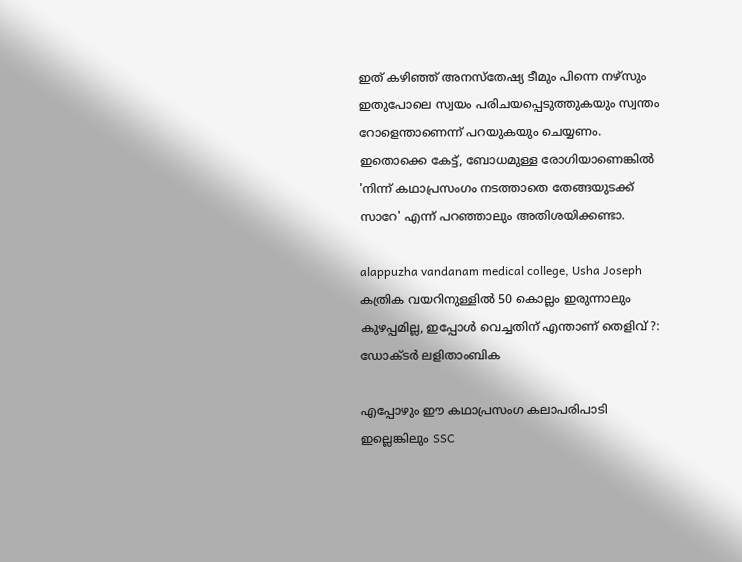ഇത് കഴിഞ്ഞ് അനസ്തേഷ്യ ടീമും പിന്നെ നഴ്സും ഇതുപോലെ സ്വയം പരിചയപ്പെടുത്തുകയും സ്വന്തം റോളെന്താണെന്ന് പറയുകയും ചെയ്യണം. ഇതൊക്കെ കേട്ട്, ബോധമുള്ള രോഗിയാണെങ്കിൽ 'നിന്ന് കഥാപ്രസംഗം നടത്താതെ തേങ്ങയുടക്ക് സാറേ' എന്ന് പറഞ്ഞാലും അതിശയിക്കണ്ടാ.

alappuzha vandanam medical college, Usha Joseph
കത്രിക വയറിനുള്ളില്‍ 50 കൊല്ലം ഇരുന്നാലും കുഴപ്പമില്ല, ഇപ്പോള്‍ വെച്ചതിന് എന്താണ് തെളിവ് ?: ഡോക്ടര്‍ ലളിതാംബിക

എപ്പോഴും ഈ കഥാപ്രസംഗ കലാപരിപാടി ഇല്ലെങ്കിലും SSC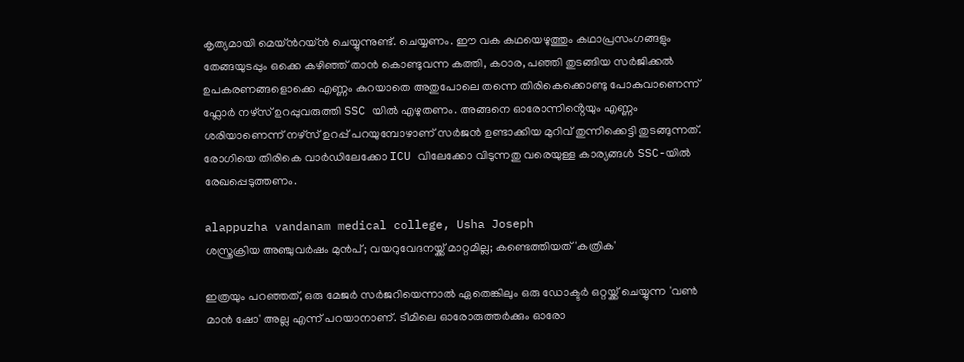കൃത്യമായി മെയ്ൻറയ്ൻ ചെയ്യുന്നുണ്ട്. ചെയ്യണം. ഈ വക കഥയെഴുത്തും കഥാപ്രസംഗങ്ങളും തേങ്ങയുടപ്പും ഒക്കെ കഴിഞ്ഞ് താൻ കൊണ്ടുവന്ന കത്തി, കഠാര, പഞ്ഞി തുടങ്ങിയ സർജിക്കൽ ഉപകരണങ്ങളൊക്കെ എണ്ണം കുറയാതെ അതുപോലെ തന്നെ തിരികെക്കൊണ്ടു പോകുവാണെന്ന് ഫ്ലോർ നഴ്സ് ഉറപ്പുവരുത്തി SSC യിൽ എഴുതണം. അങ്ങനെ ഓരോന്നിൻ്റെയും എണ്ണം ശരിയാണെന്ന് നഴ്‌സ് ഉറപ്പ് പറയുമ്പോഴാണ് സർജൻ ഉണ്ടാക്കിയ മുറിവ് തുന്നിക്കെട്ടി തുടങ്ങുന്നത്. രോഗിയെ തിരികെ വാർഡിലേക്കോ ICU വിലേക്കോ വിടുന്നതു വരെയുള്ള കാര്യങ്ങൾ SSC-യിൽ രേഖപ്പെടുത്തണം.

alappuzha vandanam medical college, Usha Joseph
ശസ്ത്രക്രിയ അഞ്ചുവര്‍ഷം മുന്‍പ്; വയറുവേദനയ്ക്ക് മാറ്റമില്ല; കണ്ടെത്തിയത് 'കത്രിക'

ഇത്രയും പറഞ്ഞത്, ഒരു മേജർ സർജറിയെന്നാൽ ഏതെങ്കിലും ഒരു ഡോക്ടർ ഒറ്റയ്ക്ക് ചെയ്യുന്ന 'വൺ മാൻ ഷോ' അല്ല എന്ന് പറയാനാണ്. ടീമിലെ ഓരോരുത്തർക്കും ഓരോ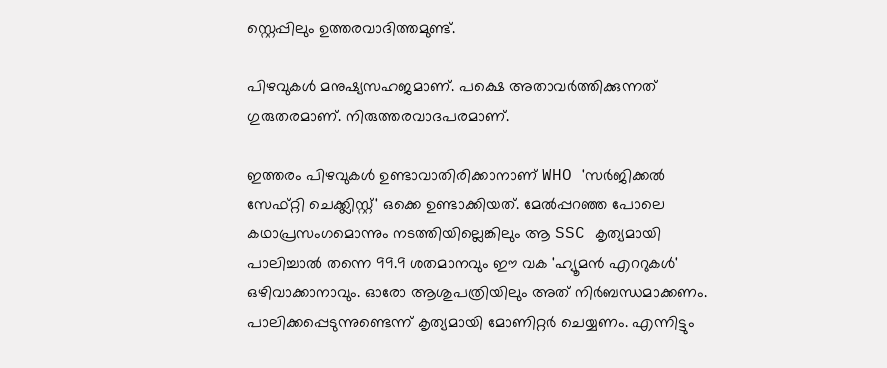സ്റ്റെപ്പിലും ഉത്തരവാദിത്തമുണ്ട്.

പിഴവുകൾ മനുഷ്യസഹജമാണ്. പക്ഷെ അതാവർത്തിക്കുന്നത് ഗുരുതരമാണ്. നിരുത്തരവാദപരമാണ്.

ഇത്തരം പിഴവുകൾ ഉണ്ടാവാതിരിക്കാനാണ് WHO 'സർജിക്കൽ സേഫ്റ്റി ചെക്ക്ലിസ്റ്റ്' ഒക്കെ ഉണ്ടാക്കിയത്. മേൽപ്പറഞ്ഞ പോലെ കഥാപ്രസംഗമൊന്നും നടത്തിയില്ലെങ്കിലും ആ SSC കൃത്യമായി പാലിച്ചാൽ തന്നെ 99.9 ശതമാനവും ഈ വക 'ഹ്യൂമൻ എററുകൾ' ഒഴിവാക്കാനാവും. ഓരോ ആശുപത്രിയിലും അത് നിർബന്ധമാക്കണം. പാലിക്കപ്പെടുന്നുണ്ടെന്ന് കൃത്യമായി മോണിറ്റർ ചെയ്യണം. എന്നിട്ടും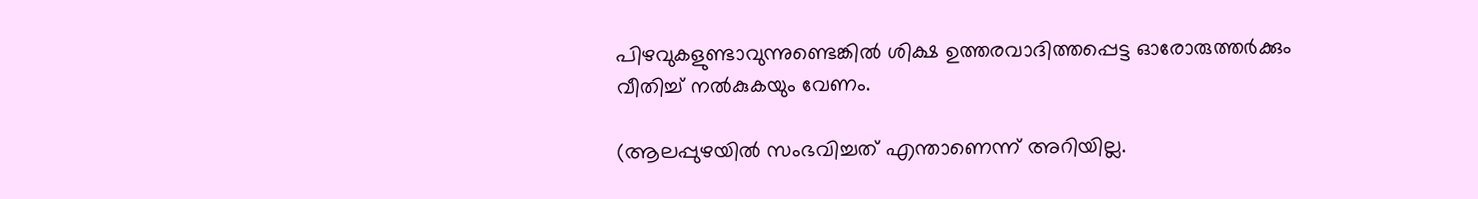പിഴവുകളുണ്ടാവുന്നുണ്ടെങ്കിൽ ശിക്ഷ ഉത്തരവാദിത്തപ്പെട്ട ഓരോരുത്തർക്കും വീതിച്ച് നൽകുകയും വേണം.

(ആലപ്പുഴയിൽ സംഭവിച്ചത് എന്താണെന്ന് അറിയില്ല.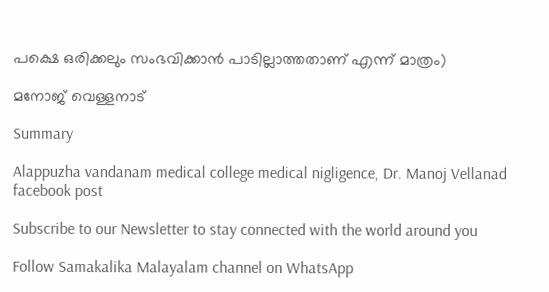പക്ഷെ ഒരിക്കലും സംഭവിക്കാൻ പാടില്ലാത്തതാണ് എന്ന് മാത്രം)

മനോജ് വെള്ളനാട്

Summary

Alappuzha vandanam medical college medical nigligence, Dr. Manoj Vellanad facebook post

Subscribe to our Newsletter to stay connected with the world around you

Follow Samakalika Malayalam channel on WhatsApp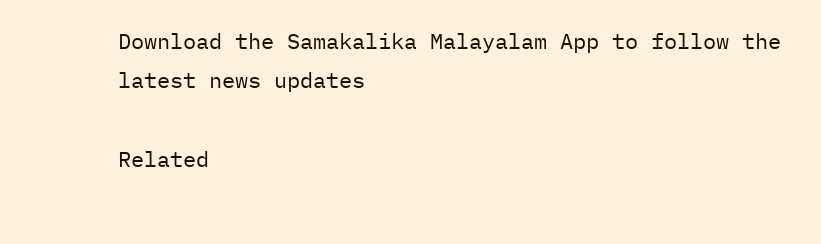Download the Samakalika Malayalam App to follow the latest news updates

Related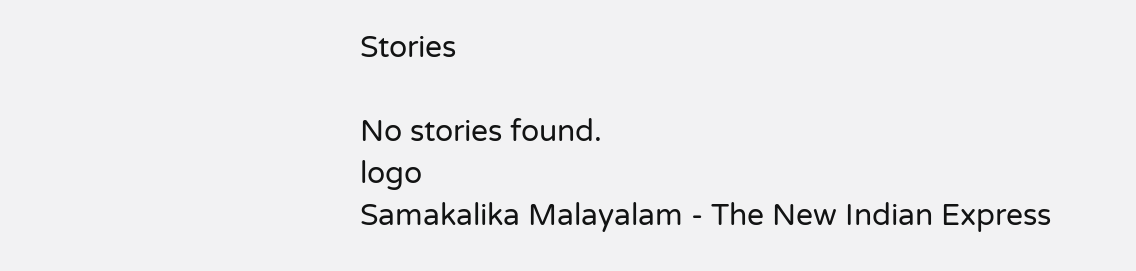Stories

No stories found.
logo
Samakalika Malayalam - The New Indian Express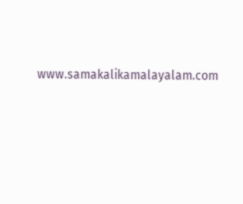www.samakalikamalayalam.com